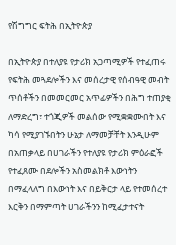የሽግግር ፍትሕ በኢትዮጵያ

በኢትዮጵያ በተለያዩ የታሪክ አጋጣሚዎች የተፈጠሩ የፍትሕ መጓደሎችን እና መሰረታዊ የሰብዓዊ መብት ጥሰቶችን በመመርመር አጥፊዎችን በሕግ ተጠያቂ ለማድረግ፣ ተጎጂዎች መልሰው የሚቋቋሙበት እና ካሳ የሚያገኙበትን ሁኔታ ለማመቻቸት እንዲሁም በአጠቃላይ በሀገራችን የተለያዩ የታሪክ ምዕራፎች የተፈጸሙ በደሎችን አስመልክቶ እውነትን በማፈላለግ በእውነት እና በይቅርታ ላይ የተመሰረተ እርቅን በማምጣት ሀገራችንን ከሚፈታተናት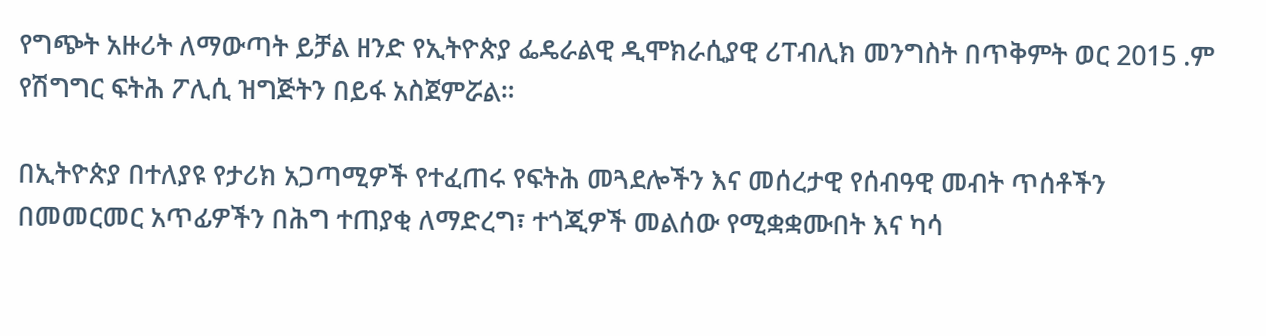የግጭት አዙሪት ለማውጣት ይቻል ዘንድ የኢትዮጵያ ፌዴራልዊ ዲሞክራሲያዊ ሪፐብሊክ መንግስት በጥቅምት ወር 2015 .ም የሽግግር ፍትሕ ፖሊሲ ዝግጅትን በይፋ አስጀምሯል።

በኢትዮጵያ በተለያዩ የታሪክ አጋጣሚዎች የተፈጠሩ የፍትሕ መጓደሎችን እና መሰረታዊ የሰብዓዊ መብት ጥሰቶችን በመመርመር አጥፊዎችን በሕግ ተጠያቂ ለማድረግ፣ ተጎጂዎች መልሰው የሚቋቋሙበት እና ካሳ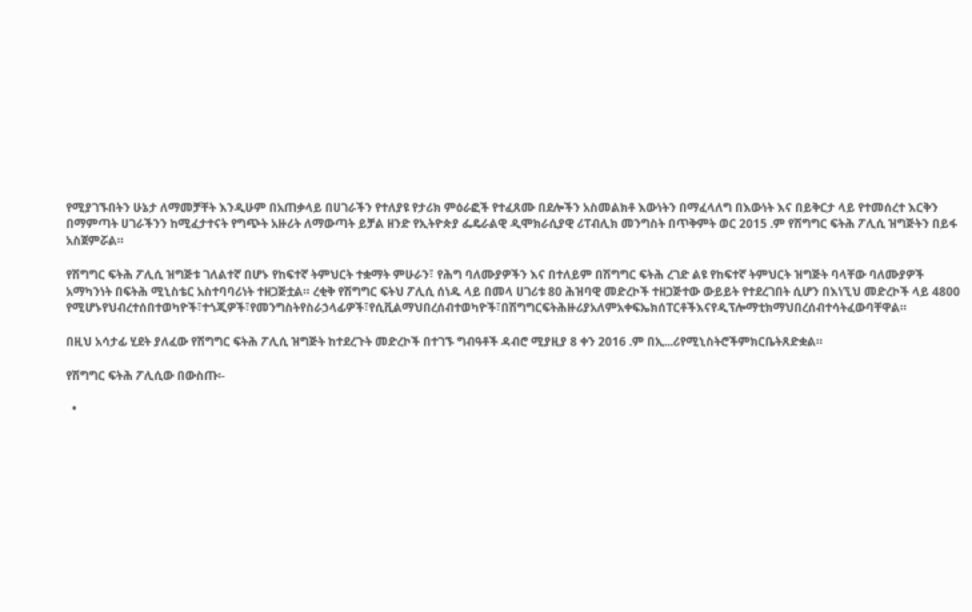የሚያገኙበትን ሁኔታ ለማመቻቸት እንዲሁም በአጠቃላይ በሀገራችን የተለያዩ የታሪክ ምዕራፎች የተፈጸሙ በደሎችን አስመልክቶ እውነትን በማፈላለግ በእውነት እና በይቅርታ ላይ የተመሰረተ እርቅን በማምጣት ሀገራችንን ከሚፈታተናት የግጭት አዙሪት ለማውጣት ይቻል ዘንድ የኢትዮጵያ ፌዴራልዊ ዲሞክራሲያዊ ሪፐብሊክ መንግስት በጥቅምት ወር 2015 .ም የሽግግር ፍትሕ ፖሊሲ ዝግጅትን በይፋ አስጀምሯል።

የሽግግር ፍትሕ ፖሊሲ ዝግጅቱ ገለልተኛ በሆኑ የከፍተኛ ትምህርት ተቋማት ምሁራን፣ የሕግ ባለሙያዎችን እና በተለይም በሽግግር ፍትሕ ረገድ ልዩ የከፍተኛ ትምህርት ዝግጅት ባላቸው ባለሙያዎች አማካንነት በፍትሕ ሚኒስቴር አስተባባሪነት ተዘጋጅቷል። ረቂቅ የሽግግር ፍትህ ፖሊሲ ሰነዱ ላይ በመላ ሀገሪቱ 80 ሕዝባዊ መድረኮች ተዘጋጅተው ውይይት የተደረገበት ሲሆን በእነኚህ መድረኮች ላይ 4800 የሚሆኑየህብረተሰበተወካዮች፣ተጎጂዎች፣የመንግስትየስራኃላፊዎች፣የሲቪልማህበረሰብተወካዮች፣በሽግግርፍትሕዙሪያአለምአቀፍኤክሰፐርቶችእናየዲፕሎማቲክማህበረሰብተሳትፈውባቸዋል።

በዚህ አሳታፊ ሂደት ያለፈው የሽግግር ፍትሕ ፖሊሲ ዝግጅት ከተደረጉት መድረኮች በተገኙ ግብዓቶች ዳብሮ ሚያዚያ 8 ቀን 2016 .ም በኢ...ሪየሚኒስትሮችምክርቤትጸድቋል።

የሽግግር ፍትሕ ፖሊሲው በውስጡ፡-

  •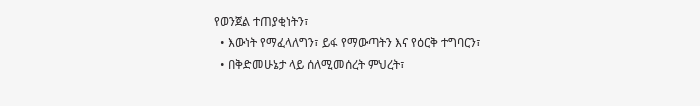የወንጀል ተጠያቂነትን፣
  • እውነት የማፈላለግን፣ ይፋ የማውጣትን እና የዕርቅ ተግባርን፣
  • በቅድመሁኔታ ላይ ሰለሚመሰረት ምህረት፣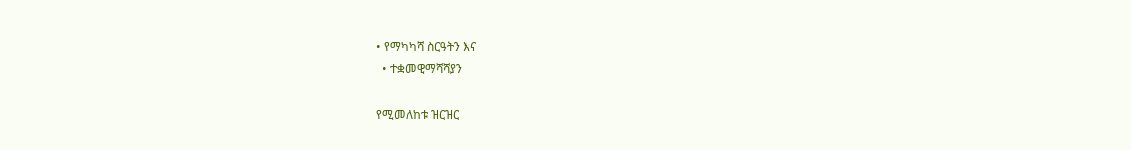• የማካካሻ ስርዓትን እና
  • ተቋመዊማሻሻያን

የሚመለከቱ ዝርዝር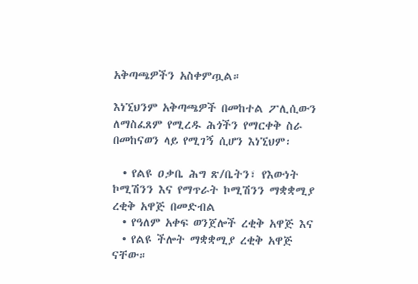አቅጣጫዎችን አስቀምጧል።

እነኚህንም አቅጣጫዎች በመከተል ፖሊሲውን ለማስፈጸም የሚረዱ ሕጎችን የማርቀቅ ስራ በመከናወን ላይ የሚገኝ ሲሆን እነኚህም፡

  • የልዩ ዐቃቤ ሕግ ጽ/ቤትን፣ የእውነት ኮሚሽንን እና የማጥራት ኮሚሽንን ማቋቋሚያ ረቂቅ አዋጅ በመድብል
  • የዓለም አቀፍ ወንጀሎች ረቂቅ አዋጅ እና
  • የልዩ ችሎት ማቋቋሚያ ረቂቅ አዋጅ ናቸው።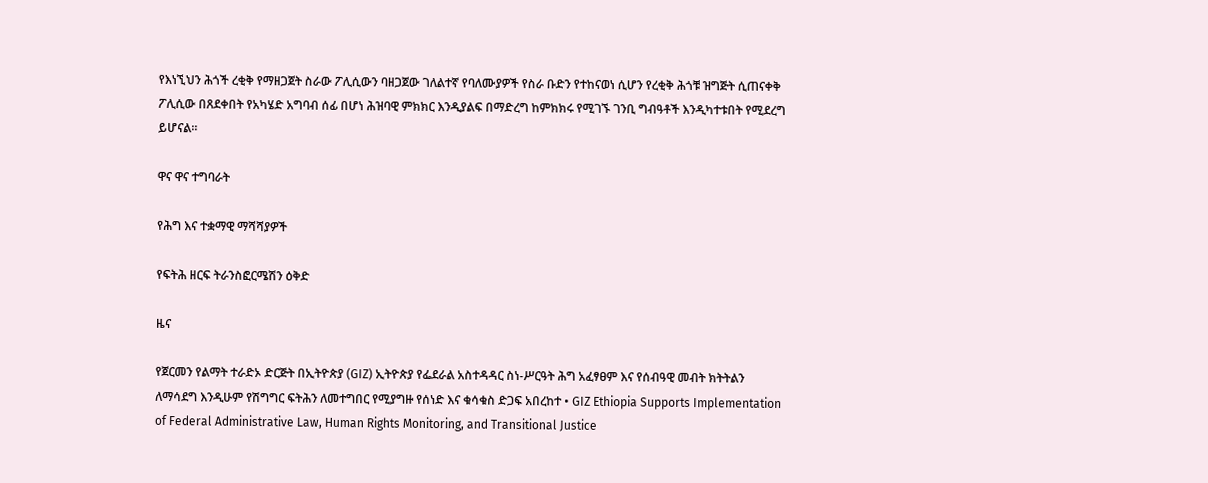የእነኚህን ሕጎች ረቂቅ የማዘጋጀት ስራው ፖሊሲውን ባዘጋጀው ገለልተኛ የባለሙያዎች የስራ ቡድን የተከናወነ ሲሆን የረቂቅ ሕጎቹ ዝግጅት ሲጠናቀቅ ፖሊሲው በጸደቀበት የአካሄድ አግባብ ሰፊ በሆነ ሕዝባዊ ምክክር እንዲያልፍ በማድረግ ከምክክሩ የሚገኙ ገንቢ ግብዓቶች እንዲካተቱበት የሚደረግ ይሆናል።

ዋና ዋና ተግባራት

የሕግ እና ተቋማዊ ማሻሻያዎች

የፍትሕ ዘርፍ ትራንስፎርሜሽን ዕቅድ

ዜና

የጀርመን የልማት ተራድኦ ድርጅት በኢትዮጵያ (GIZ) ኢትዮጵያ የፌደራል አስተዳዳር ስነ-ሥርዓት ሕግ አፈፃፀም እና የሰብዓዊ መብት ክትትልን ለማሳደግ እንዲሁም የሽግግር ፍትሕን ለመተግበር የሚያግዙ የሰነድ እና ቁሳቁስ ድጋፍ አበረከተ • GIZ Ethiopia Supports Implementation of Federal Administrative Law, Human Rights Monitoring, and Transitional Justice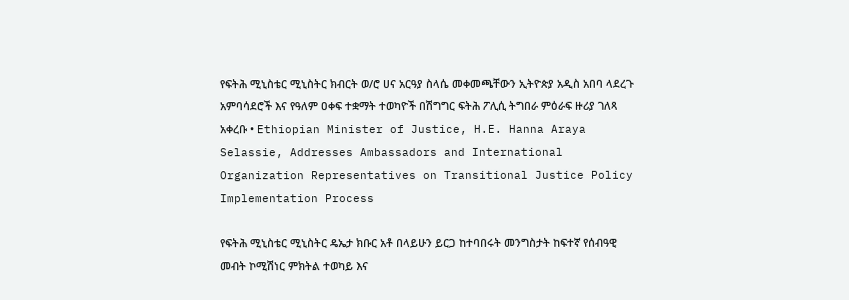የፍትሕ ሚኒስቴር ሚኒስትር ክብርት ወ/ሮ ሀና አርዓያ ስላሴ መቀመጫቸውን ኢትዮጵያ አዲስ አበባ ላደረጉ አምባሳደሮች እና የዓለም ዐቀፍ ተቋማት ተወካዮች በሽግግር ፍትሕ ፖሊሲ ትግበራ ምዕራፍ ዙሪያ ገለጻ አቀረቡ • Ethiopian Minister of Justice, H.E. Hanna Araya Selassie, Addresses Ambassadors and International Organization Representatives on Transitional Justice Policy Implementation Process

የፍትሕ ሚኒስቴር ሚኒስትር ዴኤታ ክቡር አቶ በላይሁን ይርጋ ከተባበሩት መንግስታት ከፍተኛ የሰብዓዊ መብት ኮሚሽነር ምክትል ተወካይ እና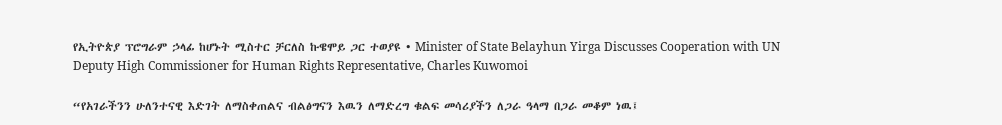የኢትዮጵያ ፕሮግራም ኃላፊ ከሆኑት ሚስተር ቻርለስ ኩዌሞይ ጋር ተወያዩ • Minister of State Belayhun Yirga Discusses Cooperation with UN Deputy High Commissioner for Human Rights Representative, Charles Kuwomoi

“የአገራችንን ሁለንተናዊ እድገት ለማስቀጠልና ብልፅግናን እዉን ለማድረግ ቁልፍ መሳሪያችን ለጋራ ዓላማ በጋራ መቆም ነዉ፤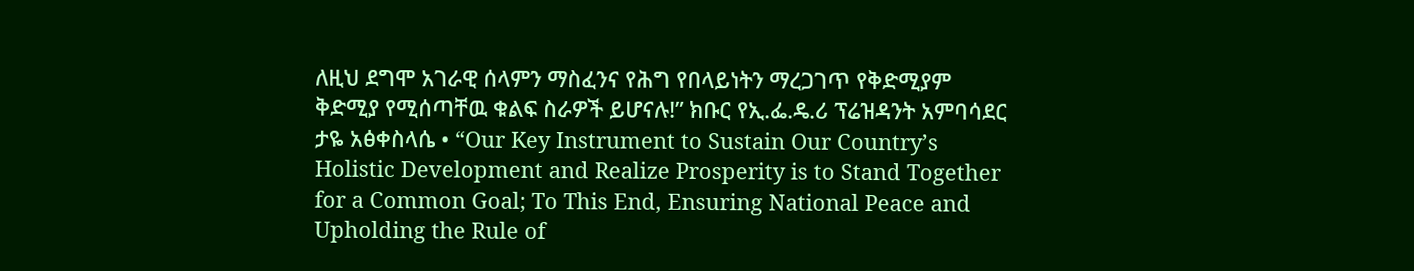ለዚህ ደግሞ አገራዊ ሰላምን ማስፈንና የሕግ የበላይነትን ማረጋገጥ የቅድሚያም ቅድሚያ የሚሰጣቸዉ ቁልፍ ስራዎች ይሆናሉ!” ክቡር የኢ.ፌ.ዴ.ሪ ፕሬዝዳንት አምባሳደር ታዬ አፅቀስላሴ • “Our Key Instrument to Sustain Our Country’s Holistic Development and Realize Prosperity is to Stand Together for a Common Goal; To This End, Ensuring National Peace and Upholding the Rule of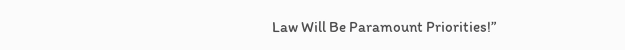Law Will Be Paramount Priorities!”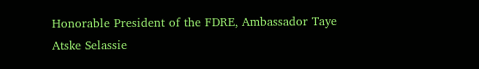Honorable President of the FDRE, Ambassador Taye Atske Selassie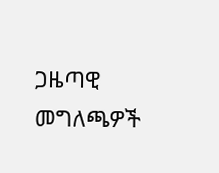ጋዜጣዊ መግለጫዎች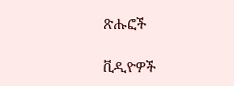ጽሑፎች

ቪዲዮዎች